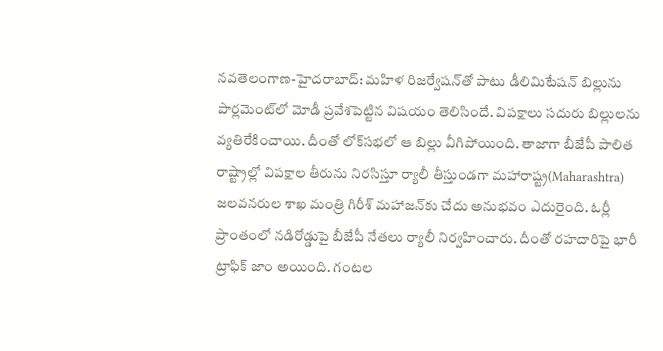నవతెలంగాణ-హైద‌రాబాద్: మ‌హిళ రిజ‌ర్వేష‌న్‌తో పాటు డీలిమిటేష‌న్ బిల్లును పార్ల‌మెంట్‌లో మోడీ ప్ర‌వేశ‌పెట్టిన విష‌యం తెలిసిందే. విప‌క్షాలు స‌దురు బిల్లుల‌ను వ్య‌తిరేకించాయి. దీంతో లోక్‌స‌భ‌లో ఆ బిల్లు వీగిపోయింది. తాజాగా బీజేపీ పాలిత రాష్ట్రాల్లో విప‌క్షాల తీరును నిరసిస్తూ ర్యాలీ తీస్తుండ‌గా మ‌హారాష్ట్ర(Maharashtra) జ‌ల‌వ‌న‌రుల శాఖ మంత్రి గిరీశ్ మ‌హాజ‌న్‌కు చేదు అనుభ‌వం ఎదురైంది. ఓర్లీ ప్రాంతంలో న‌డిరోడ్డుపై బీజేపీ నేత‌లు ర్యాలీ నిర్వ‌హించారు. దీంతో ర‌హ‌దారిపై భారీ ట్రాఫిక్ జాం అయింది. గంట‌ల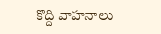కొద్ది వాహ‌నాలు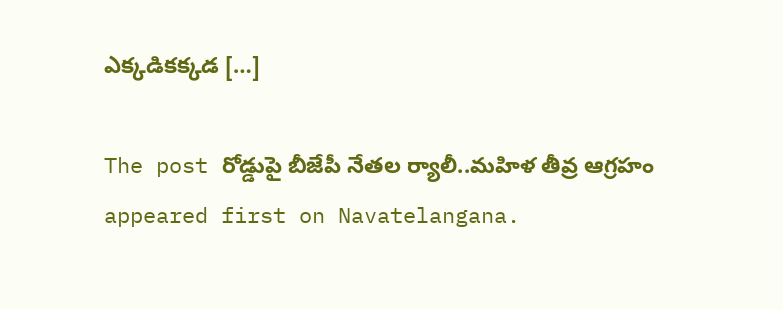ఎక్క‌డిక‌క్క‌డ […]

The post రోడ్డుపై బీజేపీ నేత‌ల ర్యాలీ..మ‌హిళ తీవ్ర ఆగ్ర‌హం appeared first on Navatelangana.